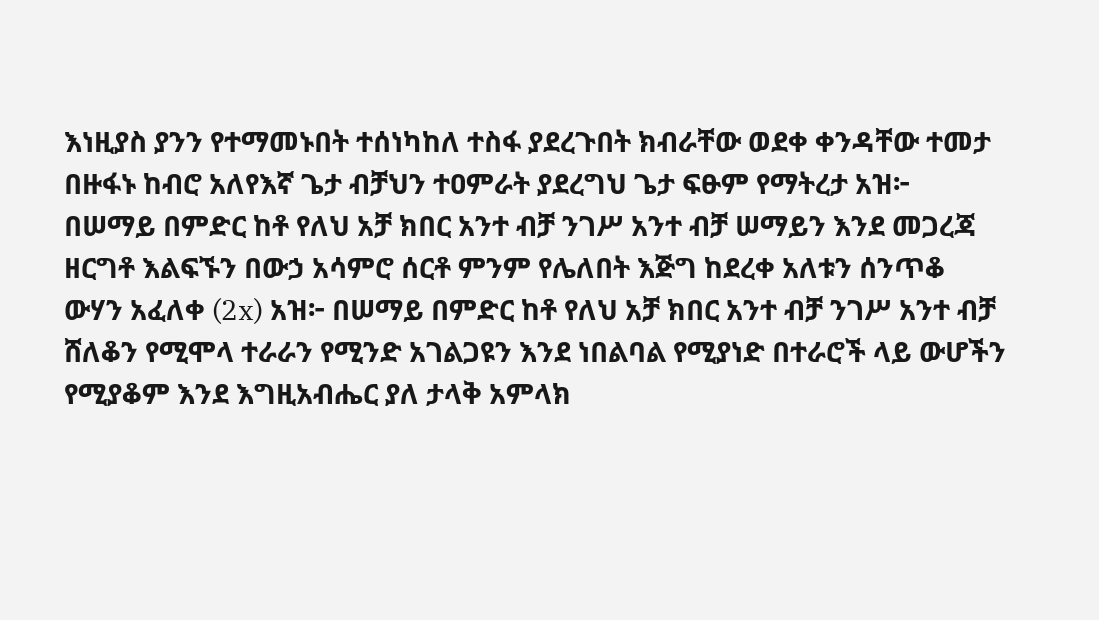እነዚያስ ያንን የተማመኑበት ተሰነካከለ ተስፋ ያደረጉበት ክብራቸው ወደቀ ቀንዳቸው ተመታ በዙፋኑ ከብሮ አለየእኛ ጌታ ብቻህን ተዐምራት ያደረግህ ጌታ ፍፁም የማትረታ አዝ፦ በሠማይ በምድር ከቶ የለህ አቻ ክበር አንተ ብቻ ንገሥ አንተ ብቻ ሠማይን እንደ መጋረጃ ዘርግቶ እልፍኙን በውኃ አሳምሮ ሰርቶ ምንም የሌለበት እጅግ ከደረቀ አለቱን ሰንጥቆ ውሃን አፈለቀ (2x) አዝ፦ በሠማይ በምድር ከቶ የለህ አቻ ክበር አንተ ብቻ ንገሥ አንተ ብቻ ሸለቆን የሚሞላ ተራራን የሚንድ አገልጋዩን እንደ ነበልባል የሚያነድ በተራሮች ላይ ውሆችን የሚያቆም እንደ እግዚአብሔር ያለ ታላቅ አምላክ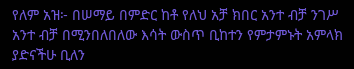የለም አዝ፦ በሠማይ በምድር ከቶ የለህ አቻ ክበር አንተ ብቻ ንገሥ አንተ ብቻ በሚንበለበለው እሳት ውስጥ ቢከተን የምታምኑት አምላክ ያድናችሁ ቢለን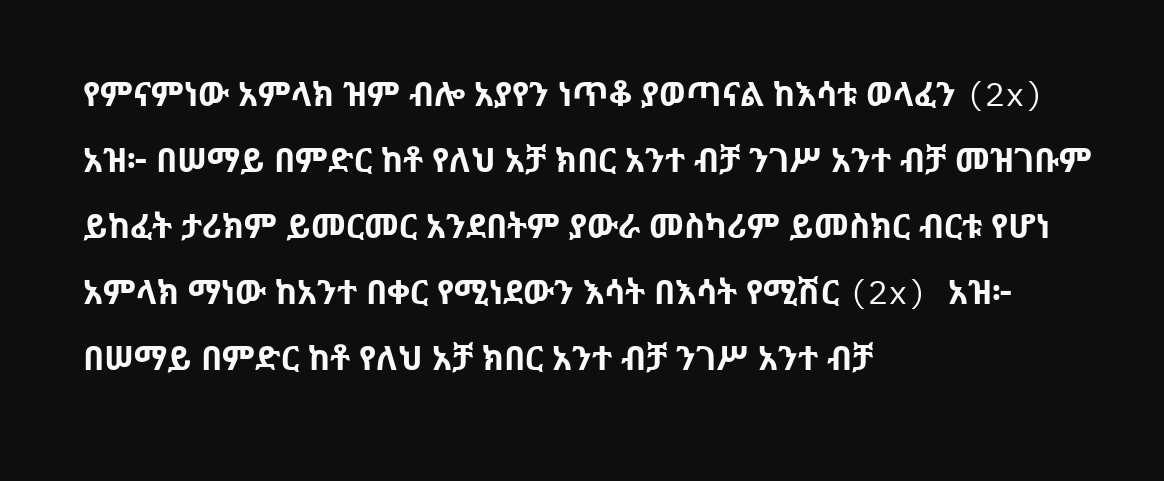የምናምነው አምላክ ዝም ብሎ አያየን ነጥቆ ያወጣናል ከእሳቱ ወላፈን (2x) አዝ፦ በሠማይ በምድር ከቶ የለህ አቻ ክበር አንተ ብቻ ንገሥ አንተ ብቻ መዝገቡም ይከፈት ታሪክም ይመርመር አንደበትም ያውራ መስካሪም ይመስክር ብርቱ የሆነ አምላክ ማነው ከአንተ በቀር የሚነደውን እሳት በእሳት የሚሽር (2x) አዝ፦ በሠማይ በምድር ከቶ የለህ አቻ ክበር አንተ ብቻ ንገሥ አንተ ብቻ